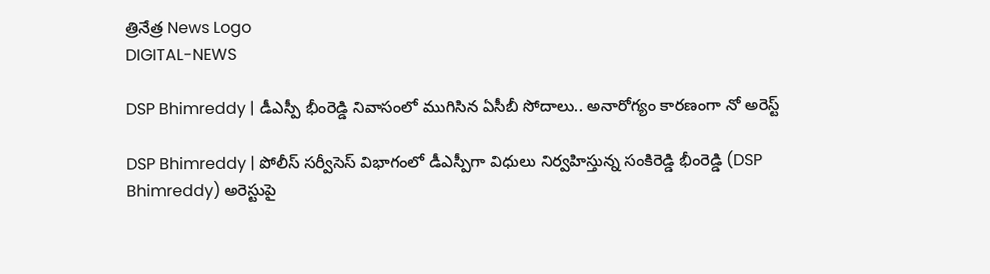త్రినేత్ర News Logo
DIGITAL-NEWS

DSP Bhimreddy | డీఎస్పీ భీంరెడ్డి నివాసంలో ముగిసిన ఏసీబీ సోదాలు.. అనారోగ్యం కార‌ణంగా నో అరెస్ట్‌

DSP Bhimreddy | పోలీస్ స‌ర్వీసెస్ విభాగంలో డీఎస్పీగా విధులు నిర్వ‌హిస్తున్న సంకిరెడ్డి భీంరెడ్డి (DSP Bhimreddy) అరెస్టుపై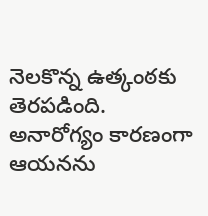నెల‌కొన్న ఉత్కంఠ‌కు తెర‌ప‌డింది. అనారోగ్యం కార‌ణంగా ఆయ‌న‌ను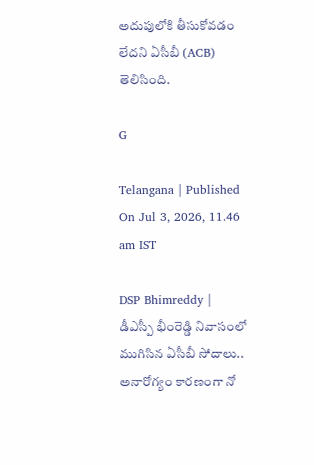అదుపులోకి తీసుకోవ‌డం లేద‌ని ఏసీబీ (ACB) తెలిసింది.

G

Telangana | Published On Jul 3, 2026, 11.46 am IST

DSP Bhimreddy | డీఎస్పీ భీంరెడ్డి నివాసంలో ముగిసిన ఏసీబీ సోదాలు.. అనారోగ్యం కార‌ణంగా నో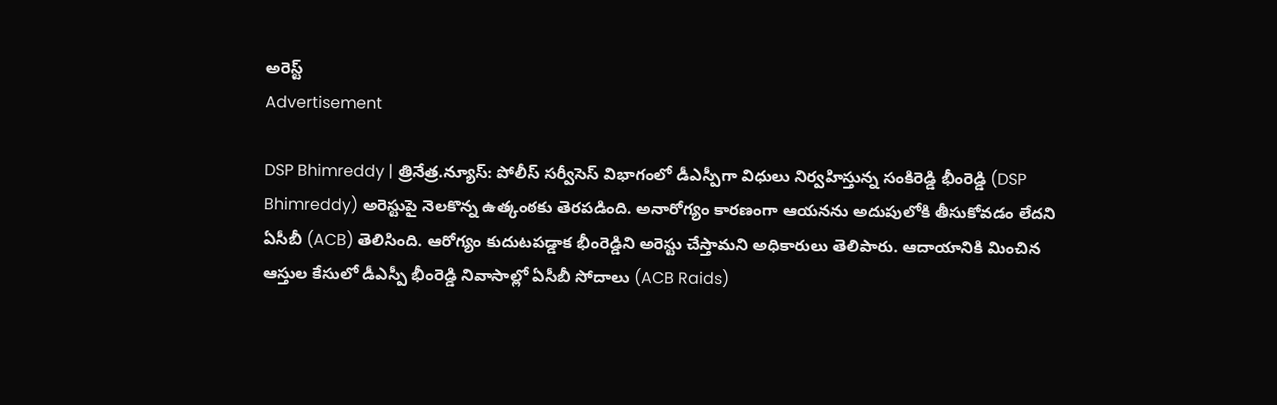అరెస్ట్‌
Advertisement

DSP Bhimreddy | త్రినేత్ర‌.న్యూస్‌: పోలీస్ స‌ర్వీసెస్ విభాగంలో డీఎస్పీగా విధులు నిర్వ‌హిస్తున్న సంకిరెడ్డి భీంరెడ్డి (DSP Bhimreddy) అరెస్టుపై నెల‌కొన్న ఉత్కంఠ‌కు తెర‌ప‌డింది. అనారోగ్యం కార‌ణంగా ఆయ‌న‌ను అదుపులోకి తీసుకోవ‌డం లేద‌ని ఏసీబీ (ACB) తెలిసింది. ఆరోగ్యం కుదుటపడ్డాక భీంరెడ్డిని అరెస్టు చేస్తామని అధికారులు తెలిపారు. ఆదాయానికి మించిన ఆస్తుల కేసులో డీఎస్పీ భీంరెడ్డి నివాసాల్లో ఏసీబీ సోదాలు (ACB Raids)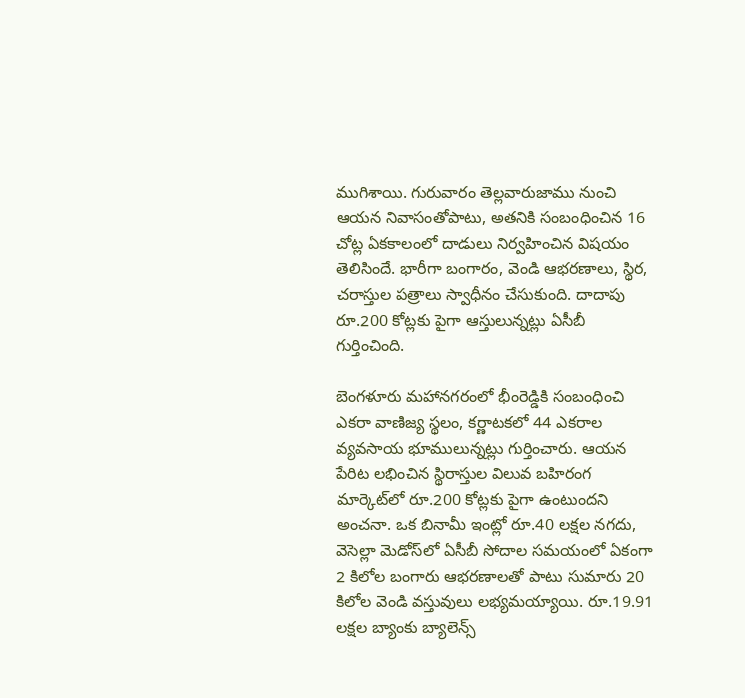ముగిశాయి. గురువారం తెల్ల‌వారుజాము నుంచి ఆయ‌న నివాసంతోపాటు, అత‌నికి సంబంధించిన 16 చోట్ల ఏకకాలంలో దాడులు నిర్వ‌హించిన విష‌యం తెలిసిందే. భారీగా బంగారం, వెండి ఆభరణాలు, స్థిర, చరాస్తుల పత్రాలు స్వాధీనం చేసుకుంది. దాదాపు రూ.200 కోట్లకు పైగా ఆస్తులున్నట్లు ఏసీబీ గుర్తించింది.

బెంగళూరు మహానగరంలో భీంరెడ్డికి సంబంధించి ఎకరా వాణిజ్య స్థలం, కర్ణాటకలో 44 ఎకరాల వ్యవసాయ భూములున్నట్లు గుర్తించారు. ఆయన పేరిట లభించిన స్థిరాస్తుల విలువ బహిరంగ మార్కెట్‌లో రూ.200 కోట్లకు పైగా ఉంటుందని అంచనా. ఒక బినామీ ఇంట్లో రూ.40 లక్షల నగదు, వెసెల్లా మెడోస్‌లో ఏసీబీ సోదాల సమయంలో ఏకంగా 2 కిలోల బంగారు ఆభరణాలతో పాటు సుమారు 20 కిలోల వెండి వస్తువులు లభ్యమయ్యాయి. రూ.19.91 లక్షల బ్యాంకు బ్యాలెన్స్‌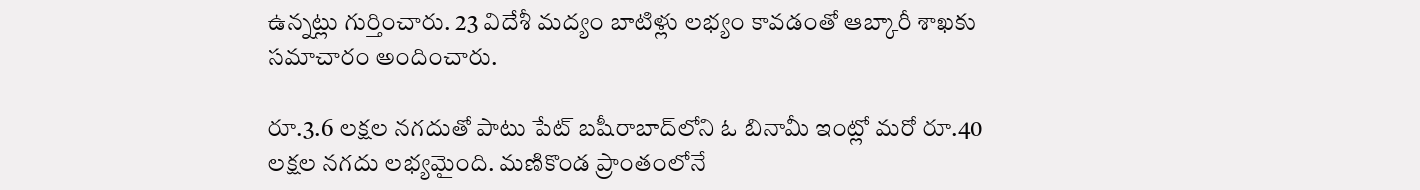ఉన్నట్లు గుర్తించారు. 23 విదేశీ మద్యం బాటిళ్లు లభ్యం కావడంతో ఆబ్కారీ శాఖకు సమాచారం అందించారు.

రూ.3.6 లక్షల నగదుతో పాటు పేట్‌ బషీరాబాద్‌లోని ఓ బినామీ ఇంట్లో మరో రూ.40 లక్షల నగదు లభ్యమైంది. మణికొండ ప్రాంతంలోనే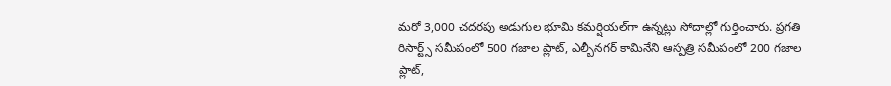మరో 3,000 చదరపు అడుగుల భూమి కమర్షియల్‌గా ఉన్నట్లు సోదాల్లో గుర్తించారు. ప్రగతి రిసార్ట్స్ సమీపంలో 500 గజాల ప్లాట్, ఎల్బీనగర్‌ కామినేని ఆస్పత్రి సమీపంలో 200 గజాల ప్లాట్,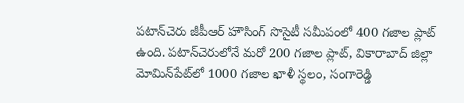పటాన్‌చెరు జీపీఆర్ హౌసింగ్ సొసైటీ సమీపంలో 400 గజాల ప్లాట్ ఉంది. పటాన్‌చెరులోనే మరో 200 గజాల ప్లాట్, వికారాబాద్ జిల్లా మోమిన్‌పేట్‌లో 1000 గజాల ఖాళీ స్థలం, సంగారెడ్డి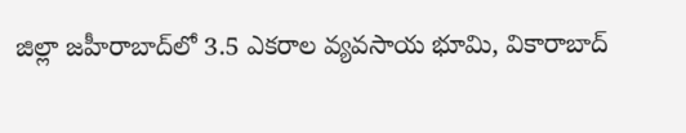జిల్లా జహీరాబాద్‌లో 3.5 ఎకరాల వ్యవసాయ భూమి, వికారాబాద్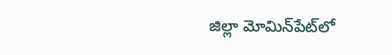జిల్లా మోమిన్‌పేట్‌లో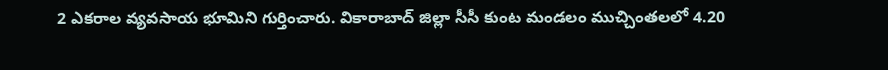2 ఎకరాల వ్యవసాయ భూమిని గుర్తించారు. వికారాబాద్ జిల్లా సీసీ కుంట మండలం ముచ్చింతలలో 4.20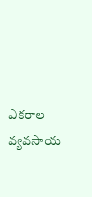ఎకరాల వ్యవసాయ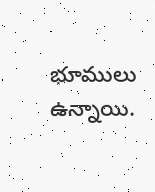భూములు ఉన్నాయి.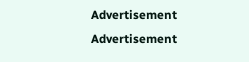Advertisement
Advertisement